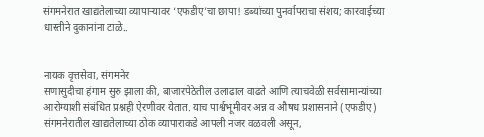संगमनेरात खाद्यतेलाच्या व्यापाऱ्यावर ‘एफडीए’चा छापा! डब्यांच्या पुनर्वापराचा संशय; कारवाईच्या धास्तीने दुकानांना टाळे..


नायक वृत्तसेवा, संगमनेर
सणासुदीचा हंगाम सुरु झाला की, बाजारपेठेतील उलाढाल वाढते आणि त्याचवेळी सर्वसामान्यांच्या आरोग्याशी संबंधित प्रश्नही ऐरणीवर येतात. याच पार्श्वभूमीवर अन्न व औषध प्रशासनाने (एफडीए) संगमनेरातील खाद्यतेलाच्या ठोक व्यापाराकडे आपली नजर वळवली असून,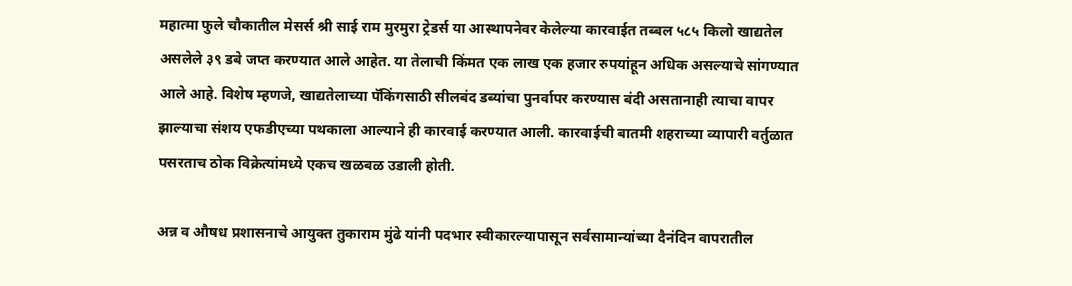महात्मा फुले चौकातील मेसर्स श्री साई राम मुरमुरा ट्रेडर्स या आस्थापनेवर केलेल्या कारवाईत तब्बल ५८५ किलो खाद्यतेल असलेले ३९ डबे जप्त करण्यात आले आहेत. या तेलाची किंमत एक लाख एक हजार रुपयांहून अधिक असल्याचे सांगण्यात आले आहे. विशेष म्हणजे, खाद्यतेलाच्या पॅकिंगसाठी सीलबंद डब्यांचा पुनर्वापर करण्यास बंदी असतानाही त्याचा वापर झाल्याचा संशय एफडीएच्या पथकाला आल्याने ही कारवाई करण्यात आली. कारवाईची बातमी शहराच्या व्यापारी वर्तुळात पसरताच ठोक विक्रेत्यांमध्ये एकच खळबळ उडाली होती.

अन्न व औषध प्रशासनाचे आयुक्त तुकाराम मुंढे यांनी पदभार स्वीकारल्यापासून सर्वसामान्यांच्या दैनंदिन वापरातील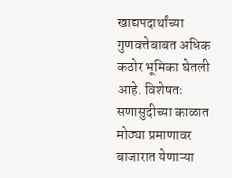खाद्यपदार्थांच्या गुणवत्तेबाबत अधिक कठोर भूमिका घेतली आहे. विशेषतः सणासुदीच्या काळात मोठ्या प्रमाणावर बाजारात येणाऱ्या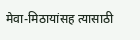मेवा-मिठायांसह त्यासाठी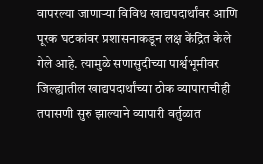वापरल्या जाणाऱ्या विविध खाद्यपदार्थांवर आणि पूरक घटकांवर प्रशासनाकडून लक्ष केंद्रित केले गेले आहे. त्यामुळे सणासुदीच्या पार्श्वभूमीवर जिल्ह्यातील खाद्यपदार्थांच्या ठोक व्यापाराचीही तपासणी सुरु झाल्याने व्यापारी वर्तुळात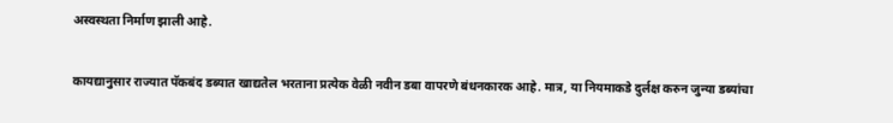अस्वस्थता निर्माण झाली आहे.


कायद्यानुसार राज्यात पॅकबंद डब्यात खाद्यतेल भरताना प्रत्येक वेळी नवीन डबा वापरणे बंधनकारक आहे. मात्र, या नियमाकडे दुर्लक्ष करुन जुन्या डब्यांचा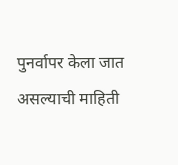पुनर्वापर केला जात असल्याची माहिती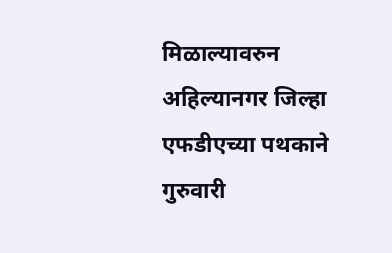मिळाल्यावरुन अहिल्यानगर जिल्हा एफडीएच्या पथकाने गुरुवारी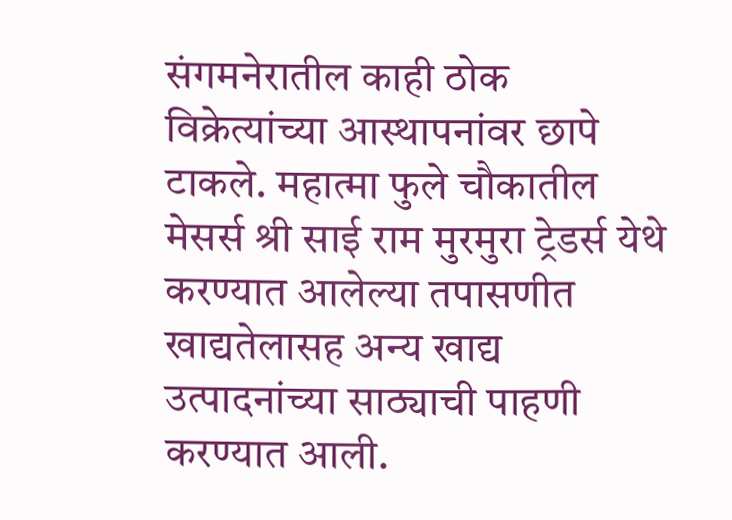संगमनेरातील काही ठोक विक्रेत्यांच्या आस्थापनांवर छापे टाकले. महात्मा फुले चौकातील मेसर्स श्री साई राम मुरमुरा ट्रेडर्स येथे करण्यात आलेल्या तपासणीत खाद्यतेलासह अन्य खाद्य उत्पादनांच्या साठ्याची पाहणी करण्यात आली.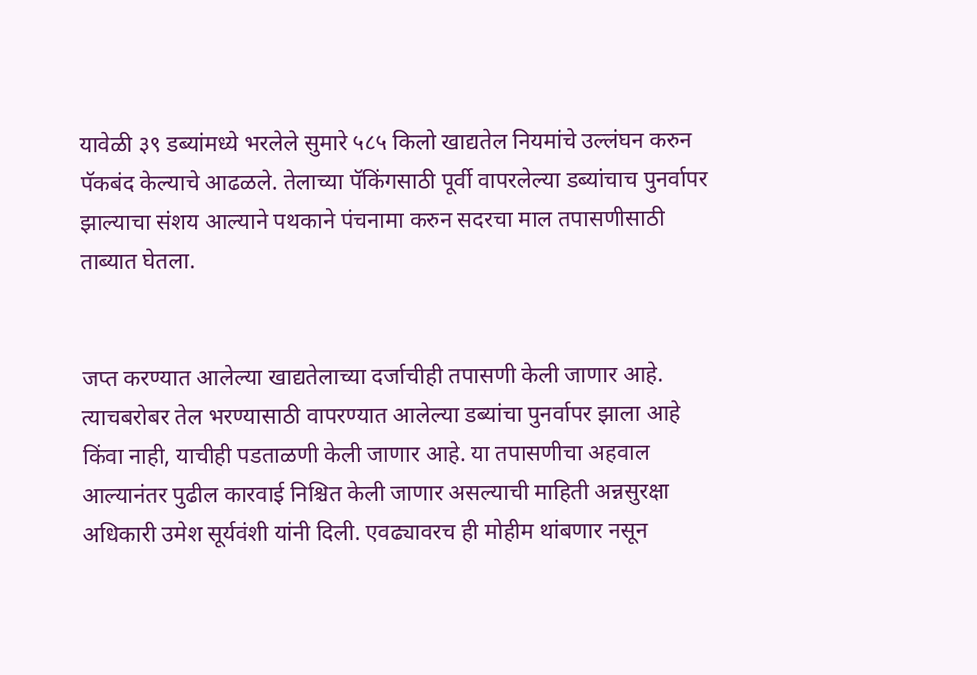यावेळी ३९ डब्यांमध्ये भरलेले सुमारे ५८५ किलो खाद्यतेल नियमांचे उल्लंघन करुन पॅकबंद केल्याचे आढळले. तेलाच्या पॅकिंगसाठी पूर्वी वापरलेल्या डब्यांचाच पुनर्वापर झाल्याचा संशय आल्याने पथकाने पंचनामा करुन सदरचा माल तपासणीसाठी ताब्यात घेतला.


जप्त करण्यात आलेल्या खाद्यतेलाच्या दर्जाचीही तपासणी केली जाणार आहे. त्याचबरोबर तेल भरण्यासाठी वापरण्यात आलेल्या डब्यांचा पुनर्वापर झाला आहे किंवा नाही, याचीही पडताळणी केली जाणार आहे. या तपासणीचा अहवाल आल्यानंतर पुढील कारवाई निश्चित केली जाणार असल्याची माहिती अन्नसुरक्षा अधिकारी उमेश सूर्यवंशी यांनी दिली. एवढ्यावरच ही मोहीम थांबणार नसून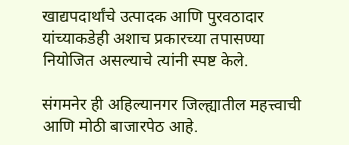खाद्यपदार्थांचे उत्पादक आणि पुरवठादार यांच्याकडेही अशाच प्रकारच्या तपासण्या नियोजित असल्याचे त्यांनी स्पष्ट केले.

संगमनेर ही अहिल्यानगर जिल्ह्यातील महत्त्वाची आणि मोठी बाजारपेठ आहे.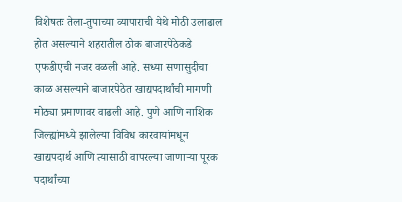विशेषतः तेला-तुपाच्या व्यापाराची येथे मोठी उलाढाल होत असल्याने शहरातील ठोक बाजारपेठेकडे एफडीएची नजर वळली आहे. सध्या सणासुदीचा काळ असल्याने बाजारपेठेत खाद्यपदार्थांची मागणी मोठ्या प्रमाणावर वाढली आहे. पुणे आणि नाशिक जिल्ह्यांमध्ये झालेल्या विविध कारवायांमधून खाद्यपदार्थ आणि त्यासाठी वापरल्या जाणाऱ्या पूरक पदार्थांच्या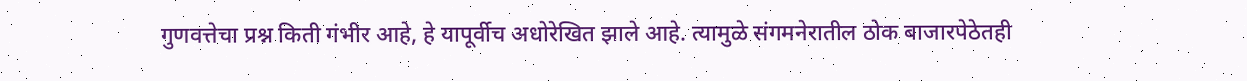गुणवत्तेचा प्रश्न किती गंभीर आहे, हे यापूर्वीच अधोरेखित झाले आहे. त्यामुळे संगमनेरातील ठोक बाजारपेठेतही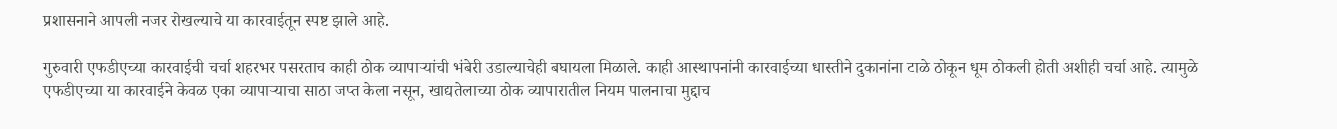प्रशासनाने आपली नजर रोखल्याचे या कारवाईतून स्पष्ट झाले आहे.

गुरुवारी एफडीएच्या कारवाईची चर्चा शहरभर पसरताच काही ठोक व्यापाऱ्यांची भंबेरी उडाल्याचेही बघायला मिळाले. काही आस्थापनांनी कारवाईच्या धास्तीने दुकानांना टाळे ठोकून धूम ठोकली होती अशीही चर्चा आहे. त्यामुळे एफडीएच्या या कारवाईने केवळ एका व्यापाऱ्याचा साठा जप्त केला नसून, खाद्यतेलाच्या ठोक व्यापारातील नियम पालनाचा मुद्दाच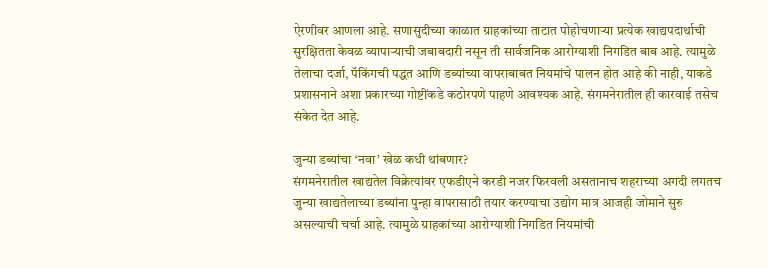ऐरणीवर आणला आहे. सणासुदीच्या काळात ग्राहकांच्या ताटात पोहोचणाऱ्या प्रत्येक खाद्यपदार्थाची सुरक्षितता केवळ व्यापाऱ्याची जबाबदारी नसून ती सार्वजनिक आरोग्याशी निगडित बाब आहे. त्यामुळे तेलाचा दर्जा, पॅकिंगची पद्धत आणि डब्यांच्या वापराबाबत नियमांचे पालन होत आहे की नाही, याकडे प्रशासनाने अशा प्रकारच्या गोष्टींकडे कठोरपणे पाहणे आवश्यक आहे. संगमनेरातील ही कारवाई तसेच संकेत देत आहे.

जुन्या डब्यांचा ‘नवा’ खेळ कधी थांबणार?
संगमनेरातील खाद्यतेल विक्रेत्यांवर एफडीएने करडी नजर फिरवली असतानाच शहराच्या अगदी लगतच जुन्या खाद्यतेलाच्या डब्यांना पुन्हा वापरासाठी तयार करण्याचा उद्योग मात्र आजही जोमाने सुरु असल्याची चर्चा आहे. त्यामुळे ग्राहकांच्या आरोग्याशी निगडित नियमांची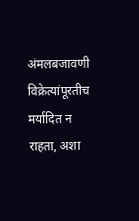अंमलबजावणी विक्रेत्यांपूरतीच मर्यादित न राहता, अशा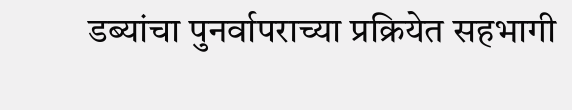डब्यांचा पुनर्वापराच्या प्रक्रियेत सहभागी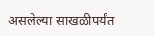असलेल्या साखळीपर्यंत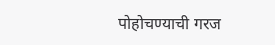पोहोचण्याची गरज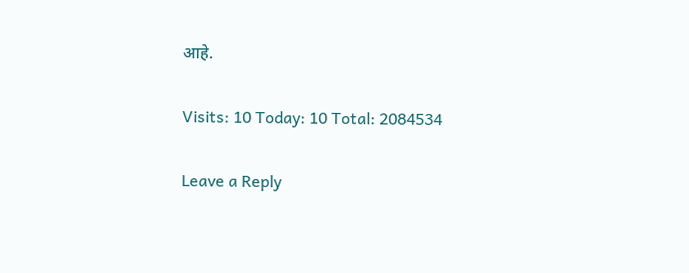आहे.

Visits: 10 Today: 10 Total: 2084534

Leave a Reply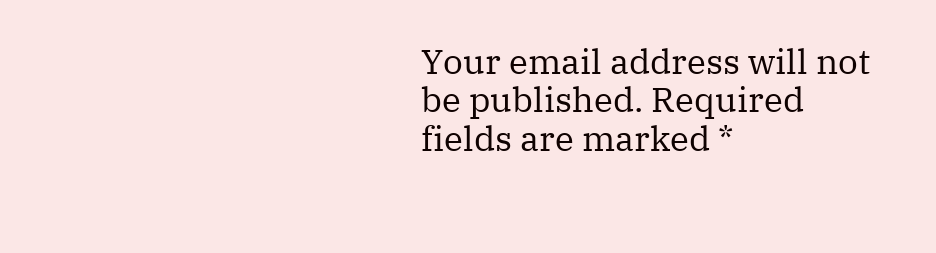Your email address will not be published. Required fields are marked *